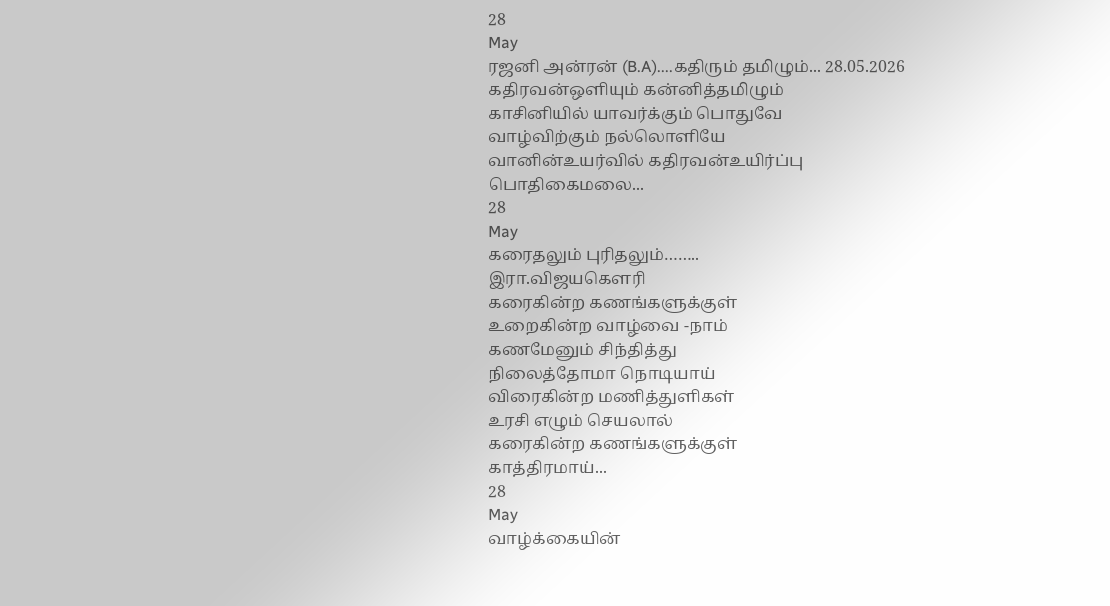28
May
ரஜனி அன்ரன் (B.A)....கதிரும் தமிழும்... 28.05.2026
கதிரவன்ஒளியும் கன்னித்தமிழும்
காசினியில் யாவர்க்கும் பொதுவே
வாழ்விற்கும் நல்லொளியே
வானின்உயர்வில் கதிரவன்உயிர்ப்பு
பொதிகைமலை...
28
May
கரைதலும் புரிதலும்……..
இரா.விஜயகௌரி
கரைகின்ற கணங்களுக்குள்
உறைகின்ற வாழ்வை -நாம்
கணமேனும் சிந்தித்து
நிலைத்தோமா நொடியாய்
விரைகின்ற மணித்துளிகள்
உரசி எழும் செயலால்
கரைகின்ற கணங்களுக்குள்
காத்திரமாய்...
28
May
வாழ்க்கையின்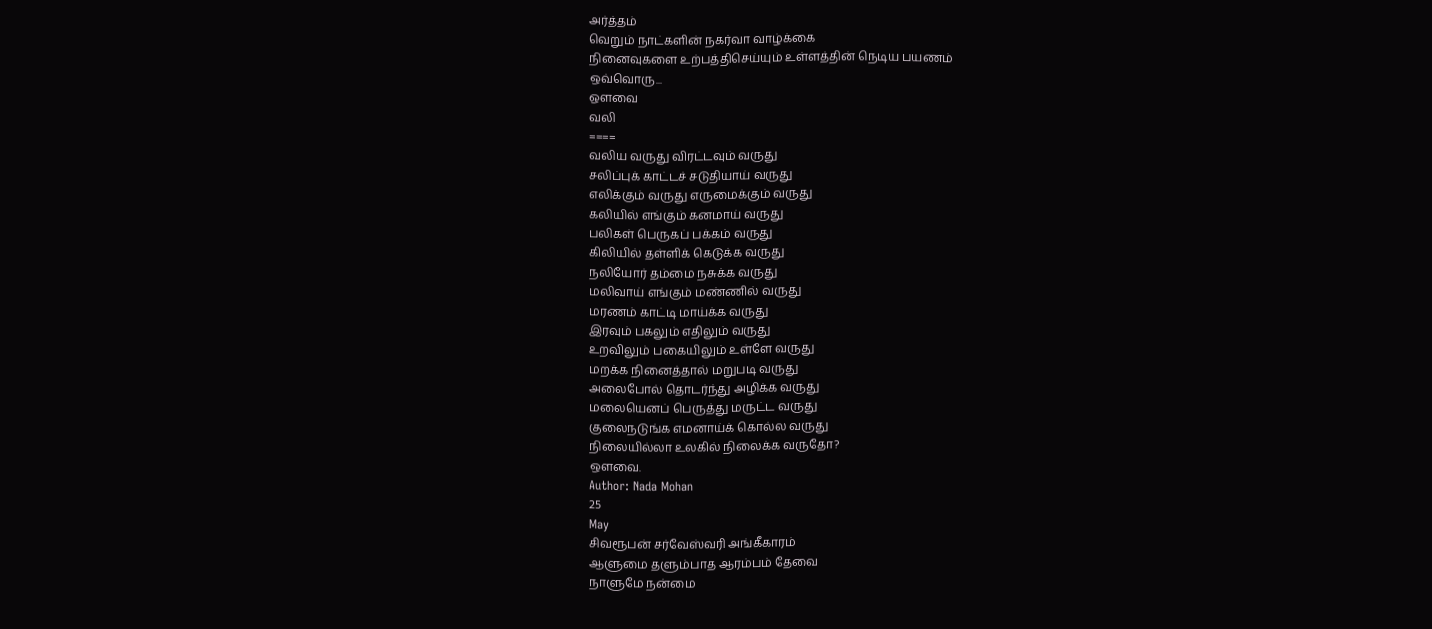அர்த்தம்
வெறும் நாட்களின் நகர்வா வாழ்க்கை
நினைவுகளை உற்பத்திசெய்யும் உள்ளத்தின் நெடிய பயணம்
ஒவ்வொரு...
ஔவை
வலி
====
வலிய வருது விரட்டவும் வருது
சலிப்புக் காட்டச் சடுதியாய் வருது
எலிக்கும் வருது எருமைக்கும் வருது
கலியில் எங்கும் கனமாய் வருது
பலிகள் பெருகப் பக்கம் வருது
கிலியில் தள்ளிக் கெடுக்க வருது
நலியோர் தம்மை நசுக்க வருது
மலிவாய் எங்கும் மண்ணில் வருது
மரணம் காட்டி மாய்க்க வருது
இரவும் பகலும் எதிலும் வருது
உறவிலும் பகையிலும் உள்ளே வருது
மறக்க நினைத்தால் மறுபடி வருது
அலைபோல் தொடர்ந்து அழிக்க வருது
மலையெனப் பெருத்து மருட்ட வருது
குலைநடுங்க எமனாய்க் கொல்ல வருது
நிலையில்லா உலகில் நிலைக்க வருதோ?
ஒளவை.
Author: Nada Mohan
25
May
சிவரூபன் சர்வேஸ்வரி அங்கீகாரம்
ஆளுமை தளும்பாத ஆரம்பம் தேவை
நாளுமே நன்மை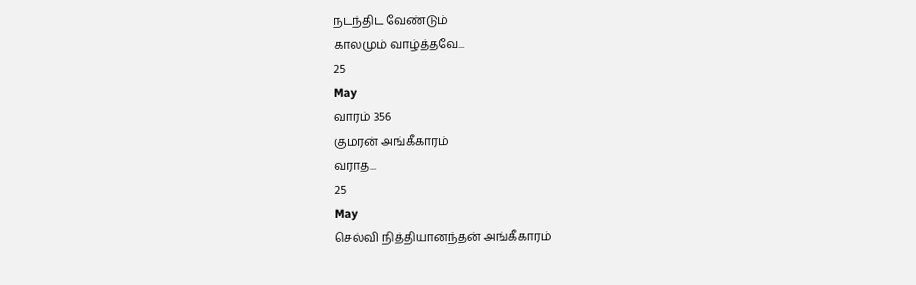நடந்திட வேண்டும்
காலமும் வாழ்த்தவே...
25
May
வாரம் 356
குமரன் அங்கீகாரம்
வராத...
25
May
செல்வி நித்தியானந்தன் அங்கீகாரம்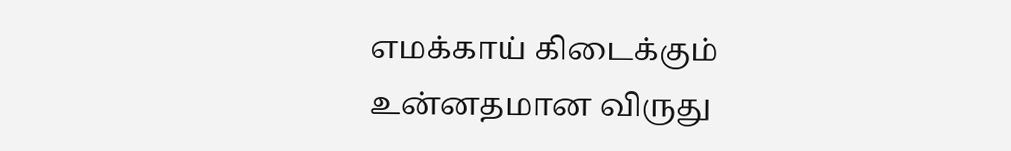எமக்காய் கிடைக்கும்
உன்னதமான விருது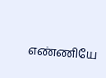எண்ணியே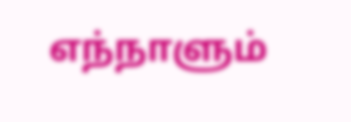எந்நாளும்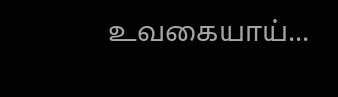உவகையாய்...